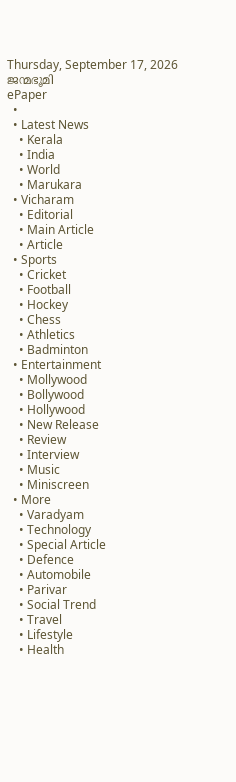Thursday, September 17, 2026
ജന്മഭൂമി
ePaper
  •
  • Latest News
    • Kerala
    • India
    • World
    • Marukara
  • Vicharam
    • Editorial
    • Main Article
    • Article
  • Sports
    • Cricket
    • Football
    • Hockey
    • Chess
    • Athletics
    • Badminton
  • Entertainment
    • Mollywood
    • Bollywood
    • Hollywood
    • New Release
    • Review
    • Interview
    • Music
    • Miniscreen
  • More
    • Varadyam
    • Technology
    • Special Article
    • Defence
    • Automobile
    • Parivar
    • Social Trend
    • Travel
    • Lifestyle
    • Health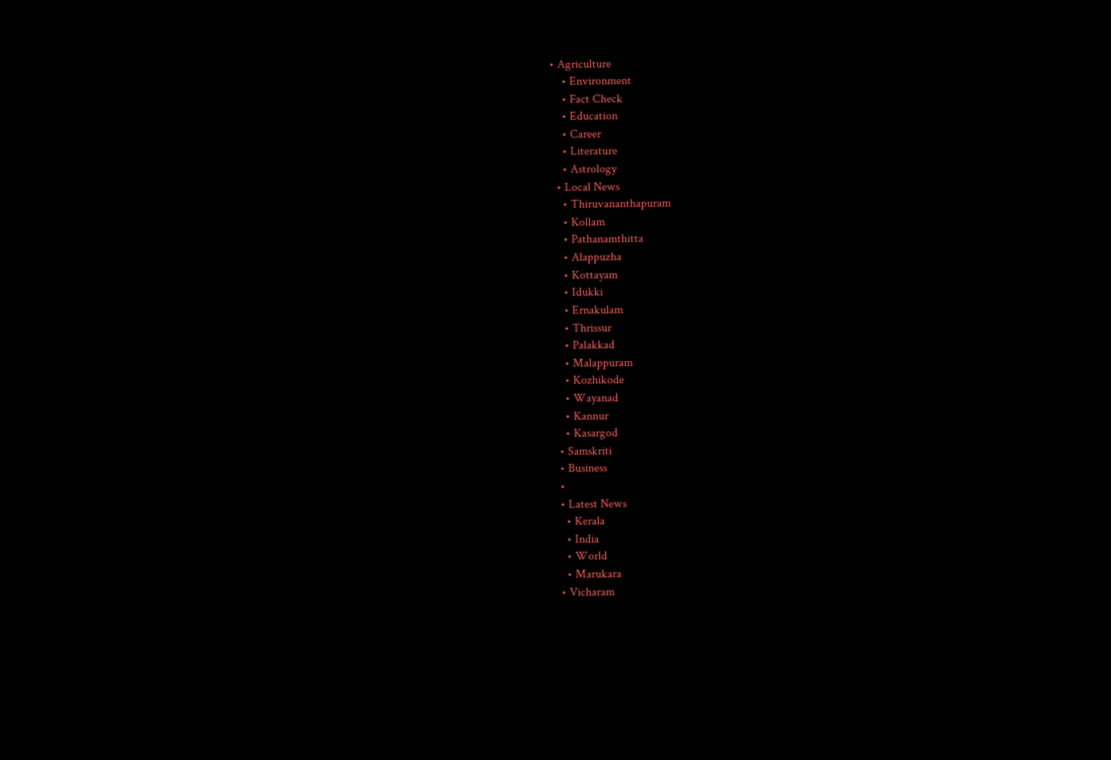• Agriculture
    • Environment
    • Fact Check
    • Education
    • Career
    • Literature
    • Astrology
  • Local News
    • Thiruvananthapuram
    • Kollam
    • Pathanamthitta
    • Alappuzha
    • Kottayam
    • Idukki
    • Ernakulam
    • Thrissur
    • Palakkad
    • Malappuram
    • Kozhikode
    • Wayanad
    • Kannur
    • Kasargod
  • Samskriti
  • Business
  •
  • Latest News
    • Kerala
    • India
    • World
    • Marukara
  • Vicharam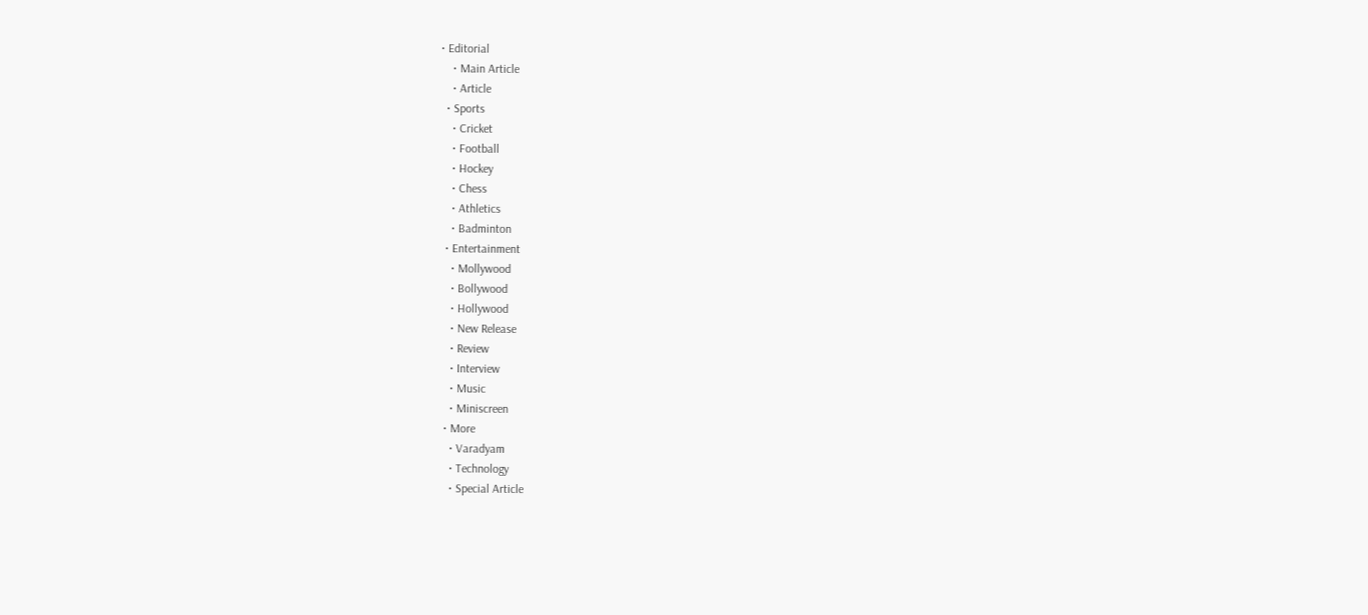• Editorial
    • Main Article
    • Article
  • Sports
    • Cricket
    • Football
    • Hockey
    • Chess
    • Athletics
    • Badminton
  • Entertainment
    • Mollywood
    • Bollywood
    • Hollywood
    • New Release
    • Review
    • Interview
    • Music
    • Miniscreen
  • More
    • Varadyam
    • Technology
    • Special Article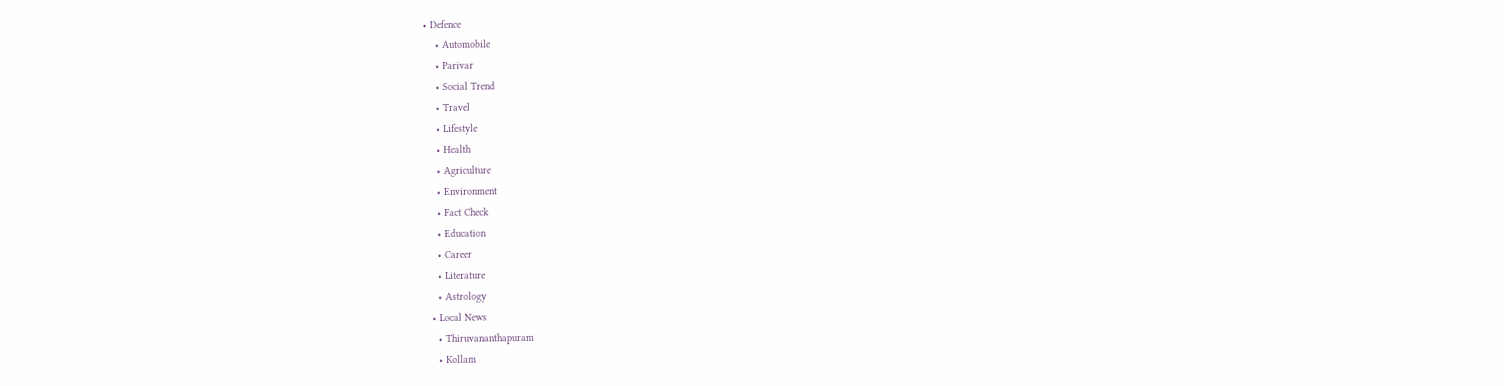• Defence
    • Automobile
    • Parivar
    • Social Trend
    • Travel
    • Lifestyle
    • Health
    • Agriculture
    • Environment
    • Fact Check
    • Education
    • Career
    • Literature
    • Astrology
  • Local News
    • Thiruvananthapuram
    • Kollam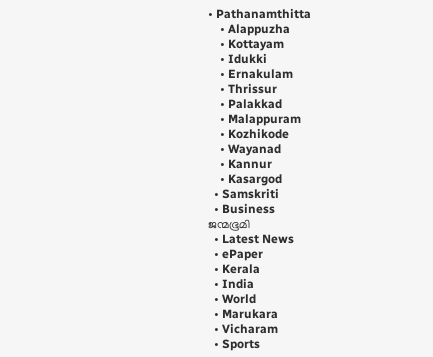• Pathanamthitta
    • Alappuzha
    • Kottayam
    • Idukki
    • Ernakulam
    • Thrissur
    • Palakkad
    • Malappuram
    • Kozhikode
    • Wayanad
    • Kannur
    • Kasargod
  • Samskriti
  • Business
ജന്മഭൂമി
  • Latest News
  • ePaper
  • Kerala
  • India
  • World
  • Marukara
  • Vicharam
  • Sports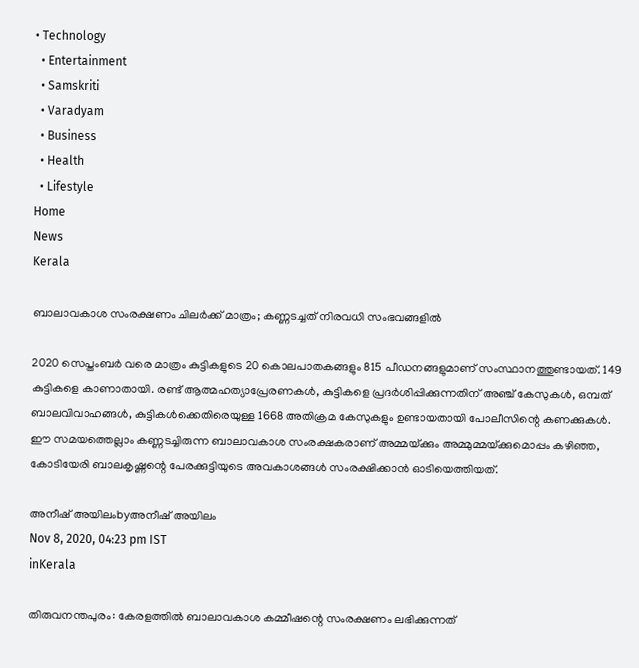• Technology
  • Entertainment
  • Samskriti
  • Varadyam
  • Business
  • Health
  • Lifestyle
Home
News
Kerala

ബാലാവകാശ സംരക്ഷണം ചിലര്‍ക്ക് മാത്രം; കണ്ണടച്ചത് നിരവധി സംഭവങ്ങളില്‍

2020 സെപ്തംബര്‍ വരെ മാത്രം കുട്ടികളുടെ 20 കൊലപാതകങ്ങളും 815 പീഡനങ്ങളുമാണ് സംസ്ഥാനത്തുണ്ടായത്. 149 കുട്ടികളെ കാണാതായി. രണ്ട് ആത്മഹത്യാപ്രേരണകള്‍, കുട്ടികളെ പ്രദര്‍ശിപ്പിക്കുന്നതിന് അഞ്ച് കേസുകള്‍, ഒമ്പത് ബാലവിവാഹങ്ങള്‍, കുട്ടികള്‍ക്കെതിരെയുള്ള 1668 അതിക്രമ കേസുകളും ഉണ്ടായതായി പോലീസിന്റെ കണക്കുകള്‍. ഈ സമയത്തെല്ലാം കണ്ണടച്ചിരുന്ന ബാലാവകാശ സംരക്ഷകരാണ് അമ്മയ്‌ക്കും അമ്മുമ്മയ്‌ക്കുമൊപ്പം കഴിഞ്ഞ, കോടിയേരി ബാലകൃഷ്ണന്റെ പേരക്കുട്ടിയുടെ അവകാശങ്ങള്‍ സംരക്ഷിക്കാന്‍ ഓടിയെത്തിയത്.

അനീഷ് അയിലംbyഅനീഷ് അയിലം
Nov 8, 2020, 04:23 pm IST
inKerala

തിരുവനന്തപുരം: കേരളത്തില്‍ ബാലാവകാശ കമ്മീഷന്റെ സംരക്ഷണം ലഭിക്കുന്നത്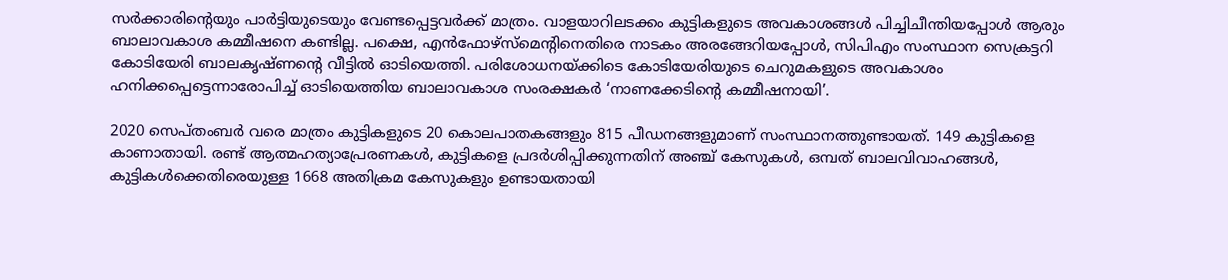സര്‍ക്കാരിന്റെയും പാര്‍ട്ടിയുടെയും വേണ്ടപ്പെട്ടവര്‍ക്ക് മാത്രം. വാളയാറിലടക്കം കുട്ടികളുടെ അവകാശങ്ങള്‍ പിച്ചിചീന്തിയപ്പോള്‍ ആരും ബാലാവകാശ കമ്മീഷനെ കണ്ടില്ല. പക്ഷെ, എന്‍ഫോഴ്‌സ്‌മെന്റിനെതിരെ നാടകം അരങ്ങേറിയപ്പോള്‍, സിപിഎം സംസ്ഥാന സെക്രട്ടറി കോടിയേരി ബാലകൃഷ്ണന്റെ വീട്ടില്‍ ഓടിയെത്തി. പരിശോധനയ്‌ക്കിടെ കോടിയേരിയുടെ ചെറുമകളുടെ അവകാശം ഹനിക്കപ്പെട്ടെന്നാരോപിച്ച് ഓടിയെത്തിയ ബാലാവകാശ സംരക്ഷകര്‍ ‘നാണക്കേടിന്റെ കമ്മീഷനായി’.

2020 സെപ്തംബര്‍ വരെ മാത്രം കുട്ടികളുടെ 20 കൊലപാതകങ്ങളും 815 പീഡനങ്ങളുമാണ് സംസ്ഥാനത്തുണ്ടായത്. 149 കുട്ടികളെ കാണാതായി. രണ്ട് ആത്മഹത്യാപ്രേരണകള്‍, കുട്ടികളെ പ്രദര്‍ശിപ്പിക്കുന്നതിന് അഞ്ച് കേസുകള്‍, ഒമ്പത് ബാലവിവാഹങ്ങള്‍, കുട്ടികള്‍ക്കെതിരെയുള്ള 1668 അതിക്രമ കേസുകളും ഉണ്ടായതായി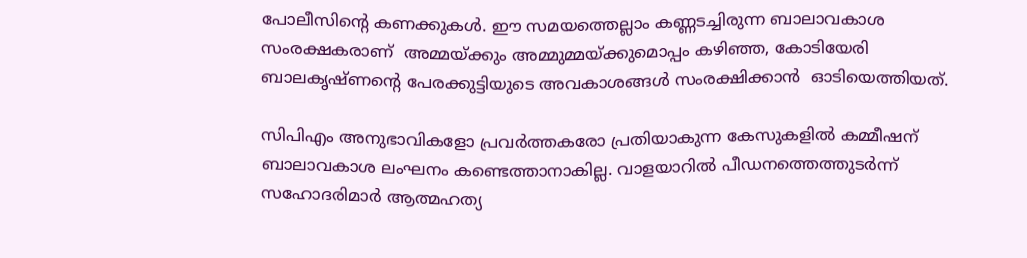പോലീസിന്റെ കണക്കുകള്‍. ഈ സമയത്തെല്ലാം കണ്ണടച്ചിരുന്ന ബാലാവകാശ സംരക്ഷകരാണ്  അമ്മയ്‌ക്കും അമ്മുമ്മയ്‌ക്കുമൊപ്പം കഴിഞ്ഞ, കോടിയേരി ബാലകൃഷ്ണന്റെ പേരക്കുട്ടിയുടെ അവകാശങ്ങള്‍ സംരക്ഷിക്കാന്‍  ഓടിയെത്തിയത്.

സിപിഎം അനുഭാവികളോ പ്രവര്‍ത്തകരോ പ്രതിയാകുന്ന കേസുകളില്‍ കമ്മീഷന് ബാലാവകാശ ലംഘനം കണ്ടെത്താനാകില്ല. വാളയാറില്‍ പീഡനത്തെത്തുടര്‍ന്ന് സഹോദരിമാര്‍ ആത്മഹത്യ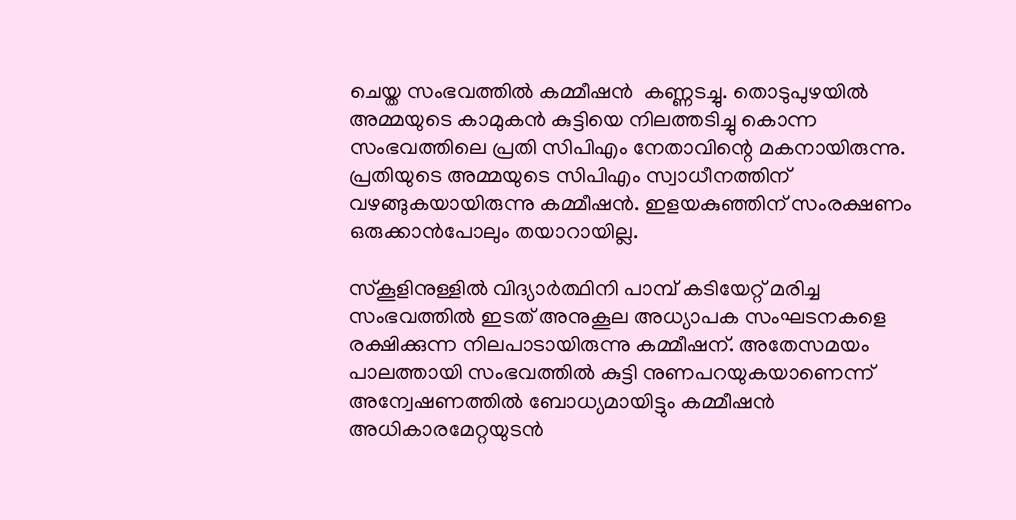ചെയ്ത സംഭവത്തില്‍ കമ്മീഷന്‍  കണ്ണടച്ചു. തൊടുപുഴയില്‍ അമ്മയുടെ കാമുകന്‍ കുട്ടിയെ നിലത്തടിച്ചു കൊന്ന സംഭവത്തിലെ പ്രതി സിപിഎം നേതാവിന്റെ മകനായിരുന്നു.  പ്രതിയുടെ അമ്മയുടെ സിപിഎം സ്വാധീനത്തിന് വഴങ്ങുകയായിരുന്നു കമ്മീഷന്‍. ഇളയകുഞ്ഞിന് സംരക്ഷണം ഒരുക്കാന്‍പോലും തയാറായില്ല.

സ്‌കൂളിനുള്ളില്‍ വിദ്യാര്‍ത്ഥിനി പാമ്പ് കടിയേറ്റ് മരിച്ച സംഭവത്തില്‍ ഇടത് അനുകൂല അധ്യാപക സംഘടനകളെ രക്ഷിക്കുന്ന നിലപാടായിരുന്നു കമ്മീഷന്. അതേസമയം പാലത്തായി സംഭവത്തില്‍ കുട്ടി നുണപറയുകയാണെന്ന് അന്വേഷണത്തില്‍ ബോധ്യമായിട്ടും കമ്മീഷന്‍ അധികാരമേറ്റയുടന്‍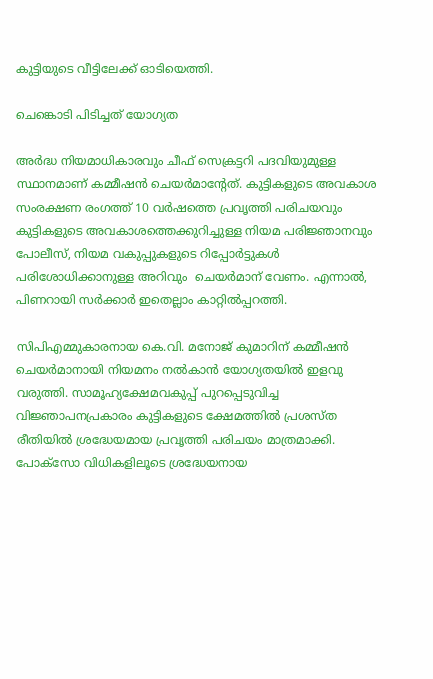കുട്ടിയുടെ വീട്ടിലേക്ക് ഓടിയെത്തി.

ചെങ്കൊടി പിടിച്ചത് യോഗ്യത

അര്‍ദ്ധ നിയമാധികാരവും ചീഫ് സെക്രട്ടറി പദവിയുമുള്ള  സ്ഥാനമാണ് കമ്മീഷന്‍ ചെയര്‍മാന്റേത്. കുട്ടികളുടെ അവകാശ സംരക്ഷണ രംഗത്ത് 10 വര്‍ഷത്തെ പ്രവൃത്തി പരിചയവും കുട്ടികളുടെ അവകാശത്തെക്കുറിച്ചുള്ള നിയമ പരിജ്ഞാനവും  പോലീസ്, നിയമ വകുപ്പുകളുടെ റിപ്പോര്‍ട്ടുകള്‍ പരിശോധിക്കാനുള്ള അറിവും  ചെയര്‍മാന് വേണം. എന്നാല്‍, പിണറായി സര്‍ക്കാര്‍ ഇതെല്ലാം കാറ്റില്‍പ്പറത്തി.

സിപിഎമ്മുകാരനായ കെ.വി. മനോജ് കുമാറിന് കമ്മീഷന്‍ ചെയര്‍മാനായി നിയമനം നല്‍കാന്‍ യോഗ്യതയില്‍ ഇളവു വരുത്തി. സാമൂഹ്യക്ഷേമവകുപ്പ് പുറപ്പെടുവിച്ച വിജ്ഞാപനപ്രകാരം കുട്ടികളുടെ ക്ഷേമത്തില്‍ പ്രശസ്ത രീതിയില്‍ ശ്രദ്ധേയമായ പ്രവൃത്തി പരിചയം മാത്രമാക്കി. പോക്‌സോ വിധികളിലൂടെ ശ്രദ്ധേയനായ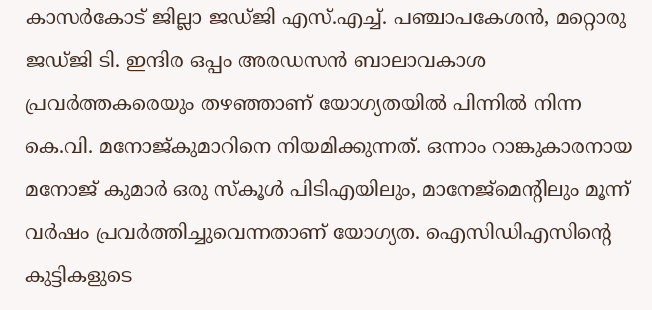കാസര്‍കോട് ജില്ലാ ജഡ്ജി എസ്.എച്ച്. പഞ്ചാപകേശന്‍, മറ്റൊരു ജഡ്ജി ടി. ഇന്ദിര ഒപ്പം അരഡസന്‍ ബാലാവകാശ പ്രവര്‍ത്തകരെയും തഴഞ്ഞാണ് യോഗ്യതയില്‍ പിന്നില്‍ നിന്ന കെ.വി. മനോജ്കുമാറിനെ നിയമിക്കുന്നത്. ഒന്നാം റാങ്കുകാരനായ മനോജ് കുമാര്‍ ഒരു സ്‌കൂള്‍ പിടിഎയിലും, മാനേജ്‌മെന്റിലും മൂന്ന് വര്‍ഷം പ്രവര്‍ത്തിച്ചുവെന്നതാണ് യോഗ്യത. ഐസിഡിഎസിന്റെ കുട്ടികളുടെ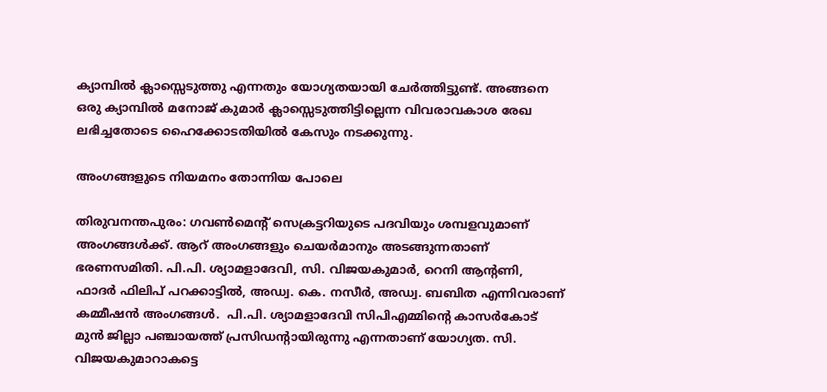ക്യാമ്പില്‍ ക്ലാസ്സെടുത്തു എന്നതും യോഗ്യതയായി ചേര്‍ത്തിട്ടുണ്ട്. അങ്ങനെ ഒരു ക്യാമ്പില്‍ മനോജ് കുമാര്‍ ക്ലാസ്സെടുത്തിട്ടില്ലെന്ന വിവരാവകാശ രേഖ ലഭിച്ചതോടെ ഹൈക്കോടതിയില്‍ കേസും നടക്കുന്നു.

അംഗങ്ങളുടെ നിയമനം തോന്നിയ പോലെ

തിരുവനന്തപുരം: ഗവണ്‍മെന്റ് സെക്രട്ടറിയുടെ പദവിയും ശമ്പളവുമാണ് അംഗങ്ങള്‍ക്ക്. ആറ് അംഗങ്ങളും ചെയര്‍മാനും അടങ്ങുന്നതാണ് ഭരണസമിതി. പി.പി. ശ്യാമളാദേവി, സി. വിജയകുമാര്‍, റെനി ആന്റണി, ഫാദര്‍ ഫിലിപ് പറക്കാട്ടില്‍, അഡ്വ. കെ. നസീര്‍, അഡ്വ. ബബിത എന്നിവരാണ് കമ്മീഷന്‍ അംഗങ്ങള്‍.  പി.പി. ശ്യാമളാദേവി സിപിഎമ്മിന്റെ കാസര്‍കോട് മുന്‍ ജില്ലാ പഞ്ചായത്ത് പ്രസിഡന്റായിരുന്നു എന്നതാണ് യോഗ്യത. സി. വിജയകുമാറാകട്ടെ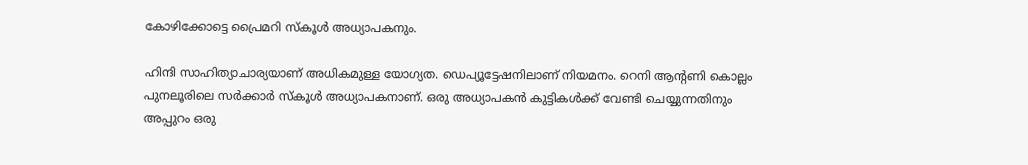കോഴിക്കോട്ടെ പ്രൈമറി സ്‌കൂള്‍ അധ്യാപകനും.

ഹിന്ദി സാഹിത്യാചാര്യയാണ് അധികമുള്ള യോഗ്യത. ഡെപ്യൂട്ടേഷനിലാണ് നിയമനം. റെനി ആന്റണി കൊല്ലം പുനലൂരിലെ സര്‍ക്കാര്‍ സ്‌കൂള്‍ അധ്യാപകനാണ്. ഒരു അധ്യാപകന്‍ കുട്ടികള്‍ക്ക് വേണ്ടി ചെയ്യുന്നതിനും അപ്പുറം ഒരു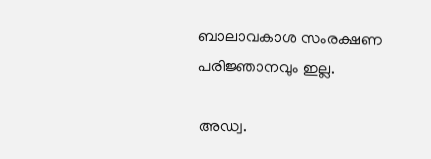ബാലാവകാശ സംരക്ഷണ പരിജ്ഞാനവും ഇല്ല.

അഡ്വ.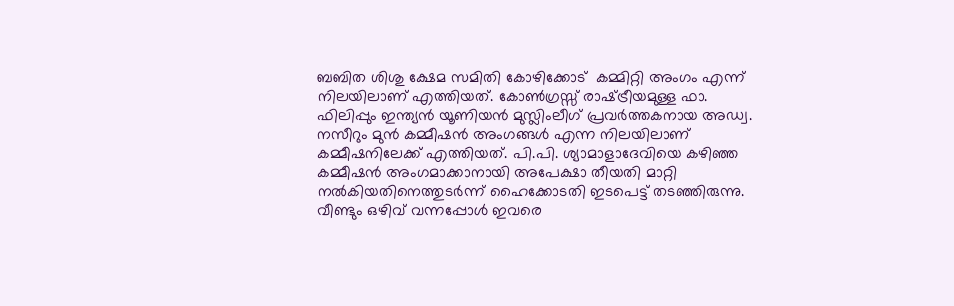ബബിത ശിശു ക്ഷേമ സമിതി കോഴിക്കോട്  കമ്മിറ്റി അംഗം എന്ന് നിലയിലാണ് എത്തിയത്. കോണ്‍ഗ്രസ്സ് രാഷ്‌ട്രീയമുള്ള ഫാ. ഫിലിപ്പും ഇന്ത്യന്‍ യൂണിയന്‍ മുസ്ലിംലീഗ് പ്രവര്‍ത്തകനായ അഡ്വ. നസീറും മുന്‍ കമ്മീഷന്‍ അംഗങ്ങള്‍ എന്ന നിലയിലാണ് കമ്മീഷനിലേക്ക് എത്തിയത്. പി.പി. ശ്യാമാളാദേവിയെ കഴിഞ്ഞ കമ്മീഷന്‍ അംഗമാക്കാനായി അപേക്ഷാ തീയതി മാറ്റി നല്‍കിയതിനെത്തുടര്‍ന്ന് ഹൈക്കോടതി ഇടപെട്ട് തടഞ്ഞിരുന്നു. വീണ്ടും ഒഴിവ് വന്നപ്പോള്‍ ഇവരെ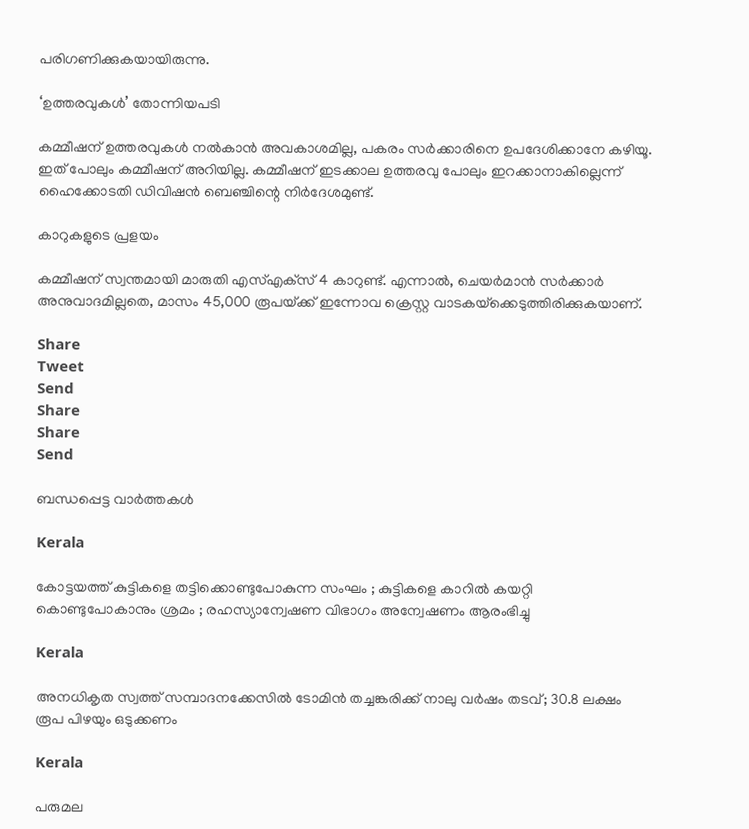പരിഗണിക്കുകയായിരുന്നു.

‘ഉത്തരവുകള്‍’ തോന്നിയപടി

കമ്മീഷന് ഉത്തരവുകള്‍ നല്‍കാന്‍ അവകാശമില്ല, പകരം സര്‍ക്കാരിനെ ഉപദേശിക്കാനേ കഴിയൂ. ഇത് പോലും കമ്മീഷന് അറിയില്ല. കമ്മീഷന് ഇടക്കാല ഉത്തരവു പോലും ഇറക്കാനാകില്ലെന്ന് ഹൈക്കോടതി ഡിവിഷന്‍ ബെഞ്ചിന്റെ നിര്‍ദേശമുണ്ട്.

കാറുകളുടെ പ്രളയം

കമ്മീഷന് സ്വന്തമായി മാരുതി എസ്എക്‌സ് 4 കാറുണ്ട്. എന്നാല്‍, ചെയര്‍മാന്‍ സര്‍ക്കാര്‍ അനുവാദമില്ലതെ, മാസം 45,000 രൂപയ്‌ക്ക് ഇന്നോവ ക്രെസ്റ്റ വാടകയ്‌ക്കെടുത്തിരിക്കുകയാണ്.

Share
Tweet
Send
Share
Share
Send

ബന്ധപ്പെട്ട വാര്‍ത്തകള്‍

Kerala

കോട്ടയത്ത് കുട്ടികളെ തട്ടിക്കൊണ്ടുപോകുന്ന സംഘം ; കുട്ടികളെ കാറിൽ കയറ്റി കൊണ്ടുപോകാനും ശ്രമം ; രഹസ്യാന്വേഷണ വിഭാഗം അന്വേഷണം ആരംഭിച്ചു

Kerala

അനധികൃത സ്വത്ത് സമ്പാദനക്കേസിൽ ടോമിൻ തച്ചങ്കരിക്ക് നാലു വർഷം തടവ്; 30.8 ലക്ഷം രൂപ പിഴയും ഒടുക്കണം

Kerala

പരുമല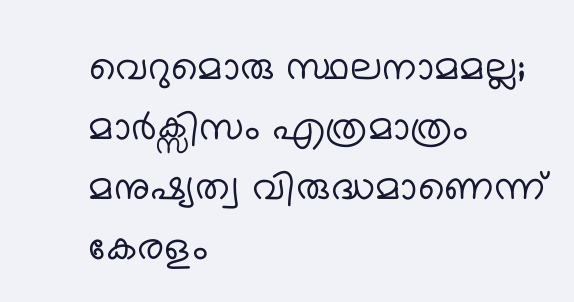വെറുമൊരു സ്ഥലനാമമല്ല; മാർക്സിസം എത്രമാത്രം മനുഷ്യത്വ വിരുദ്ധമാണെന്ന് കേരളം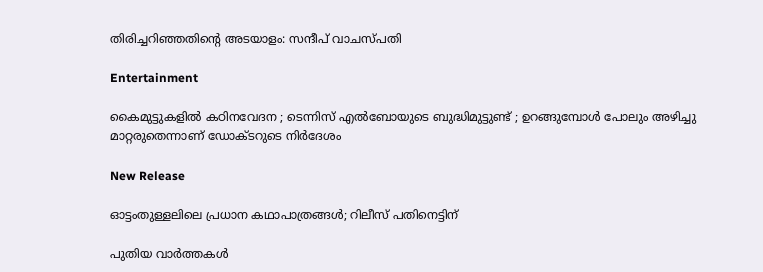തിരിച്ചറിഞ്ഞതിന്റെ അടയാളം: സന്ദീപ് വാചസ്പതി

Entertainment

കൈമുട്ടുകളില്‍ കഠിനവേദന ; ടെന്നിസ് എൽബോയുടെ ബുദ്ധിമുട്ടുണ്ട് ; ഉറങ്ങുമ്പോൾ പോലും അഴിച്ചു മാറ്റരുതെന്നാണ് ഡോക്ടറുടെ നിർദേശം

New Release

ഓട്ടംതുള്ളലിലെ പ്രധാന കഥാപാത്രങ്ങൾ; റിലീസ് പതിനെട്ടിന്

പുതിയ വാര്‍ത്തകള്‍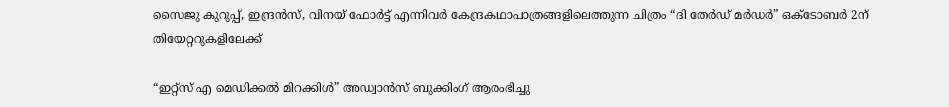സൈജു കുറുപ്പ്, ഇന്ദ്രൻസ്, വിനയ് ഫോർട്ട് എന്നിവർ കേന്ദ്രകഥാപാത്രങ്ങളിലെത്തുന്ന ചിത്രം “ദി തേർഡ് മർഡർ” ഒക്ടോബർ 2ന് തിയേറ്ററുകളിലേക്ക്

“ഇറ്റ്സ് എ മെഡിക്കൽ മിറക്കിൾ” അഡ്വാൻസ് ബുക്കിംഗ് ആരംഭിച്ചു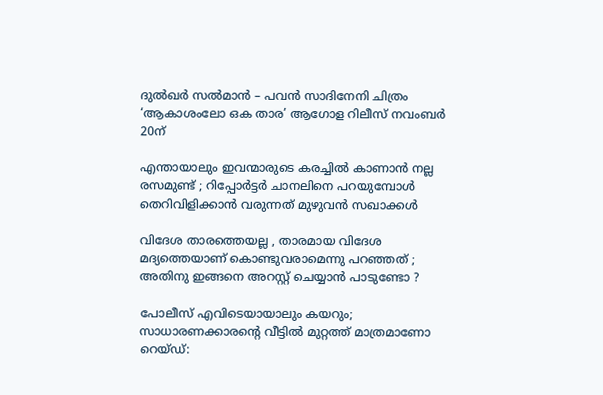ദുൽഖർ സൽമാൻ – പവൻ സാദിനേനി ചിത്രം ‘ആകാശംലോ ഒക താര’ ആഗോള റിലീസ് നവംബർ 20ന്

എന്തായാലും ഇവന്മാരുടെ കരച്ചിൽ കാണാൻ നല്ല രസമുണ്ട് ; റിപ്പോർട്ടർ ചാനലിനെ പറയുമ്പോൾ തെറിവിളിക്കാൻ വരുന്നത് മുഴുവൻ സഖാക്കൾ

വിദേശ താരത്തെയല്ല , താരമായ വിദേശ മദ്യത്തെയാണ് കൊണ്ടുവരാമെന്നു പറഞ്ഞത് ; അതിനു ഇങ്ങനെ അറസ്റ്റ് ചെയ്യാൻ പാടുണ്ടോ ?

പോലീസ് എവിടെയായാലും കയറും; സാധാരണക്കാരന്റെ വീട്ടിൽ മുറ്റത്ത് മാത്രമാണോ റെയ്ഡ്: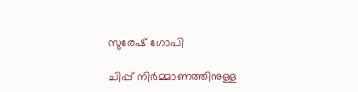സുരേഷ് ഗോപി

ചിപ്പ് നിർമ്മാണത്തിനുള്ള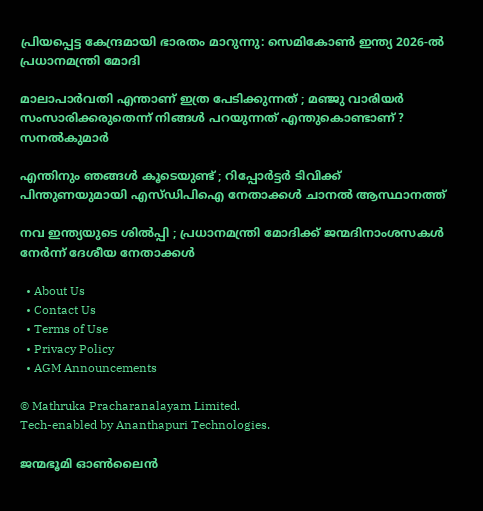പ്രിയപ്പെട്ട കേന്ദ്രമായി ഭാരതം മാറുന്നു: സെമികോൺ ഇന്ത്യ 2026-ൽ പ്രധാനമന്ത്രി മോദി

മാലാപാർവതി എന്താണ് ഇത്ര പേടിക്കുന്നത് ; മഞ്ജു വാരിയർ സംസാരിക്കരുതെന്ന് നിങ്ങൾ പറയുന്നത് എന്തുകൊണ്ടാണ് ?  സനൽകുമാർ

എന്തിനും ഞങ്ങൾ കൂടെയുണ്ട് ; റിപ്പോർട്ടർ ടിവിക്ക് പിന്തുണയുമായി എസ്‍ഡിപിഐ നേതാക്കൾ ചാനൽ ആസ്ഥാനത്ത്

നവ ഇന്ത്യയുടെ ശിൽപ്പി ; പ്രധാനമന്ത്രി മോദിക്ക് ജന്മദിനാംശസകൾ നേർന്ന് ദേശീയ നേതാക്കൾ

  • About Us
  • Contact Us
  • Terms of Use
  • Privacy Policy
  • AGM Announcements

© Mathruka Pracharanalayam Limited.
Tech-enabled by Ananthapuri Technologies.

ജന്മഭൂമി ഓണ്‍ലൈന്‍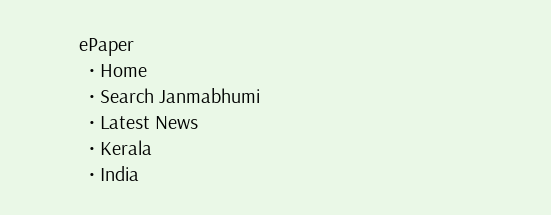ePaper
  • Home
  • Search Janmabhumi
  • Latest News
  • Kerala
  • India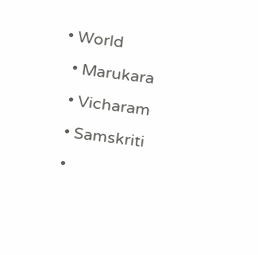• World
  • Marukara
  • Vicharam
  • Samskriti
  •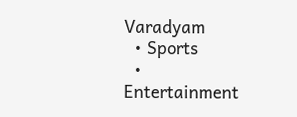Varadyam
  • Sports
  • Entertainment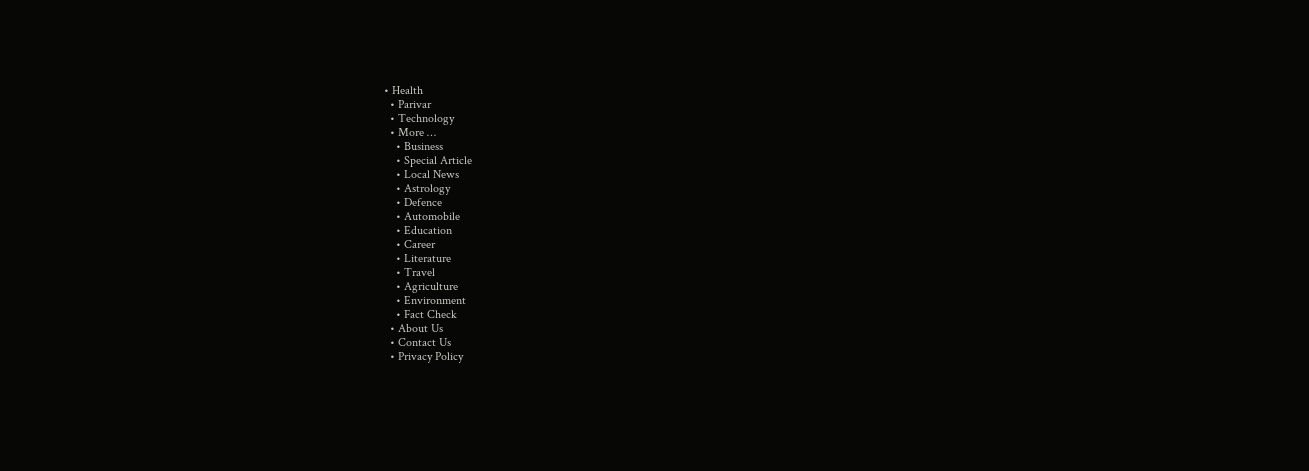• Health
  • Parivar
  • Technology
  • More …
    • Business
    • Special Article
    • Local News
    • Astrology
    • Defence
    • Automobile
    • Education
    • Career
    • Literature
    • Travel
    • Agriculture
    • Environment
    • Fact Check
  • About Us
  • Contact Us
  • Privacy Policy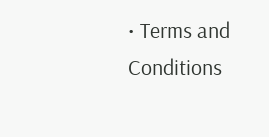• Terms and Conditions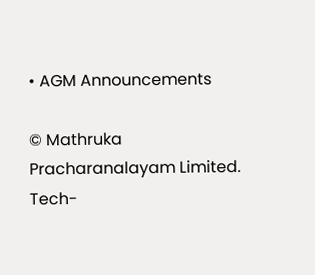• AGM Announcements

© Mathruka Pracharanalayam Limited.
Tech-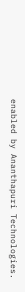enabled by Ananthapuri Technologies.